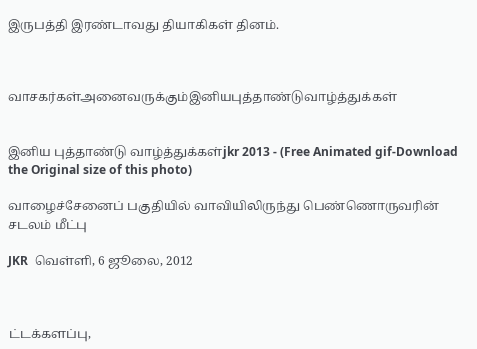இருபத்தி இரண்டாவது தியாகிகள் தினம்.



வாசகர்கள்அனைவருக்கும்இனியபுத்தாண்டுவாழ்த்துக்கள்


இனிய புத்தாண்டு வாழ்த்துக்கள்jkr 2013 - (Free Animated gif-Download the Original size of this photo)

வாழைச்சேனைப் பகுதியில் வாவியிலிருந்து பெண்ணொருவரின் சடலம் மீட்பு

JKR  வெள்ளி, 6 ஜூலை, 2012



ட்டக்களப்பு,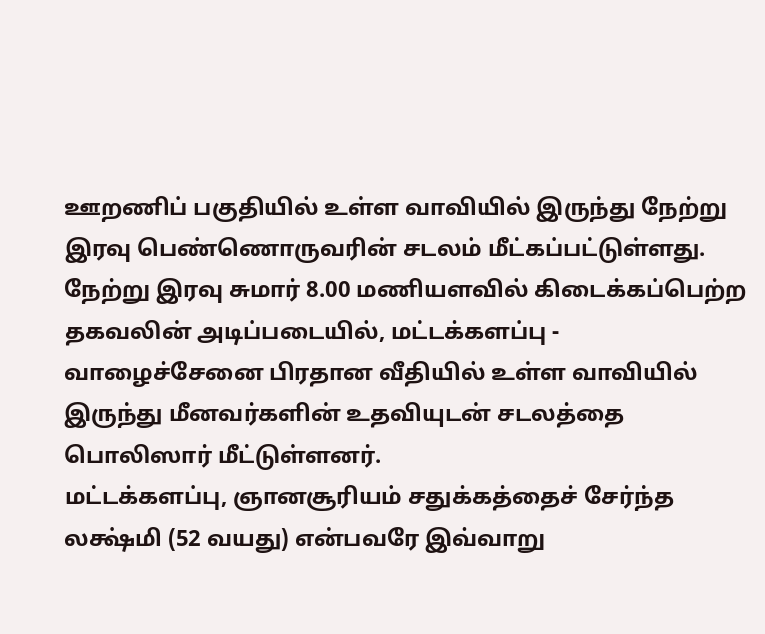ஊறணிப் பகுதியில் உள்ள வாவியில் இருந்து நேற்று இரவு பெண்ணொருவரின் சடலம் மீட்கப்பட்டுள்ளது. நேற்று இரவு சுமார் 8.00 மணியளவில் கிடைக்கப்பெற்ற தகவலின் அடிப்படையில், மட்டக்களப்பு - வாழைச்சேனை பிரதான வீதியில் உள்ள வாவியில் இருந்து மீனவர்களின் உதவியுடன் சடலத்தை பொலிஸார் மீட்டுள்ளனர்.
மட்டக்களப்பு, ஞானசூரியம் சதுக்கத்தைச் சேர்ந்த லக்ஷ்மி (52 வயது) என்பவரே இவ்வாறு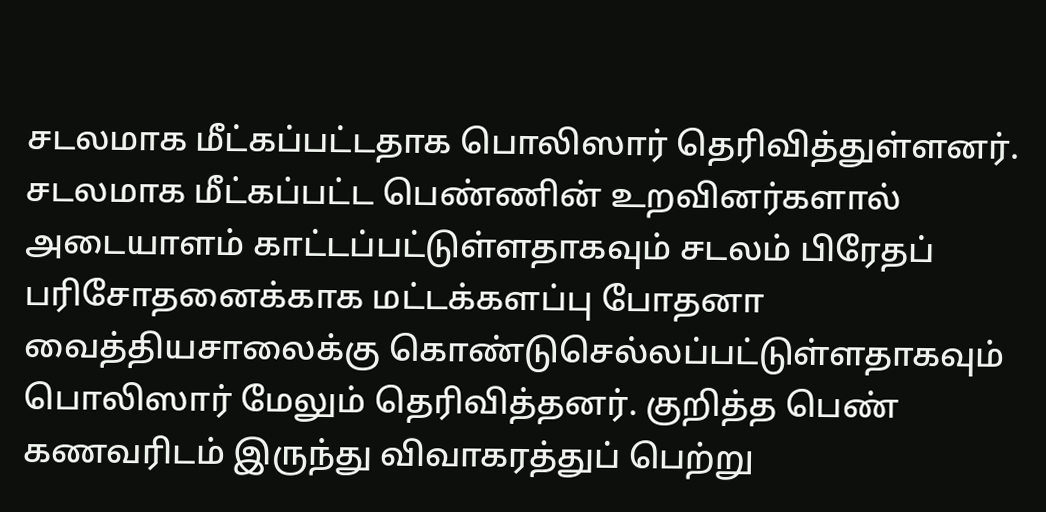சடலமாக மீட்கப்பட்டதாக பொலிஸார் தெரிவித்துள்ளனர். சடலமாக மீட்கப்பட்ட பெண்ணின் உறவினர்களால் அடையாளம் காட்டப்பட்டுள்ளதாகவும் சடலம் பிரேதப் பரிசோதனைக்காக மட்டக்களப்பு போதனா வைத்தியசாலைக்கு கொண்டுசெல்லப்பட்டுள்ளதாகவும் பொலிஸார் மேலும் தெரிவித்தனர். குறித்த பெண் கணவரிடம் இருந்து விவாகரத்துப் பெற்று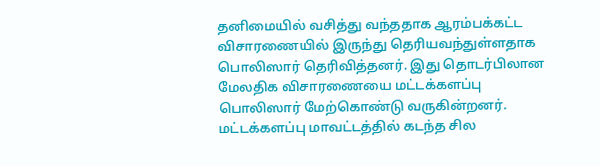தனிமையில் வசித்து வந்ததாக ஆரம்பக்கட்ட விசாரணையில் இருந்து தெரியவந்துள்ளதாக பொலிஸார் தெரிவித்தனர். இது தொடர்பிலான மேலதிக விசாரணையை மட்டக்களப்பு பொலிஸார் மேற்கொண்டு வருகின்றனர். மட்டக்களப்பு மாவட்டத்தில் கடந்த சில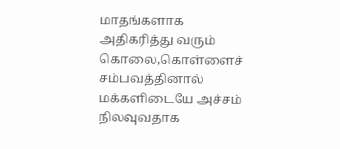மாதங்களாக அதிகரித்து வரும் கொலை,கொள்ளைச் சம்பவத்தினால் மக்களிடையே அச்சம் நிலவுவதாக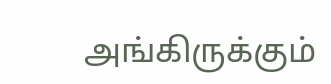அங்கிருக்கும்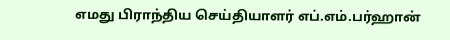எமது பிராந்திய செய்தியாளர் எப்.எம்.பர்ஹான்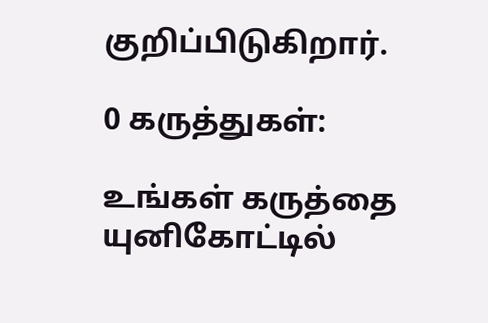குறிப்பிடுகிறார்.

0 கருத்துகள்:

உங்கள் கருத்தை யுனிகோட்டில்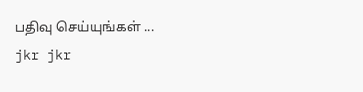பதிவு செய்யுங்கள் ...
jkr jkr